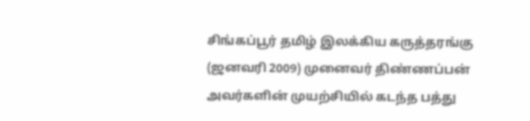சிங்கப்பூர் தமிழ் இலக்கிய கருத்தரங்கு (ஜனவரி 2009) முனைவர் திண்ணப்பன் அவர்களின் முயற்சியில் கடந்த பத்து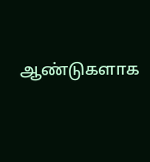ஆண்டுகளாக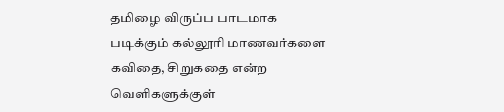தமிழை விருப்ப பாடமாக படிக்கும் கல்லூரி மாணவர்களை கவிதை, சிறுகதை என்ற வெளிகளுக்குள்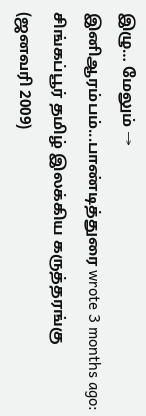இழு… மேலும் →
இனிஆரம்பம்...பாண்டித்துரை wrote 3 months ago: சிங்கப்பூர் தமிழ் இலக்கிய கருத்தரங்கு (ஜனவரி 2009)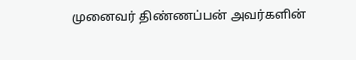முனைவர் திண்ணப்பன் அவர்களின்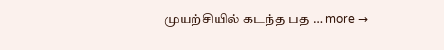முயற்சியில் கடந்த பத … more →